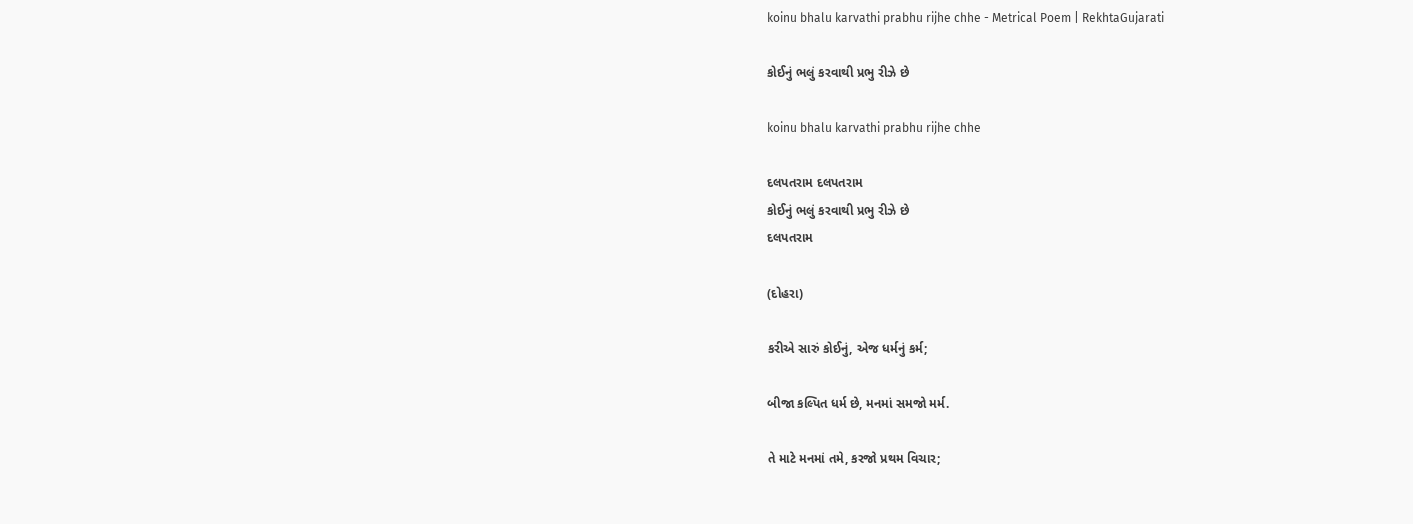koinu bhalu karvathi prabhu rijhe chhe - Metrical Poem | RekhtaGujarati

કોઈનું ભલું કરવાથી પ્રભુ રીઝે છે

koinu bhalu karvathi prabhu rijhe chhe

દલપતરામ દલપતરામ
કોઈનું ભલું કરવાથી પ્રભુ રીઝે છે
દલપતરામ

(દોહરા)

કરીએ સારું કોઈનું, એજ ધર્મનું કર્મ;

બીજા કલ્પિત ધર્મ છે, મનમાં સમજો મર્મ.

તે માટે મનમાં તમે, કરજો પ્રથમ વિચાર;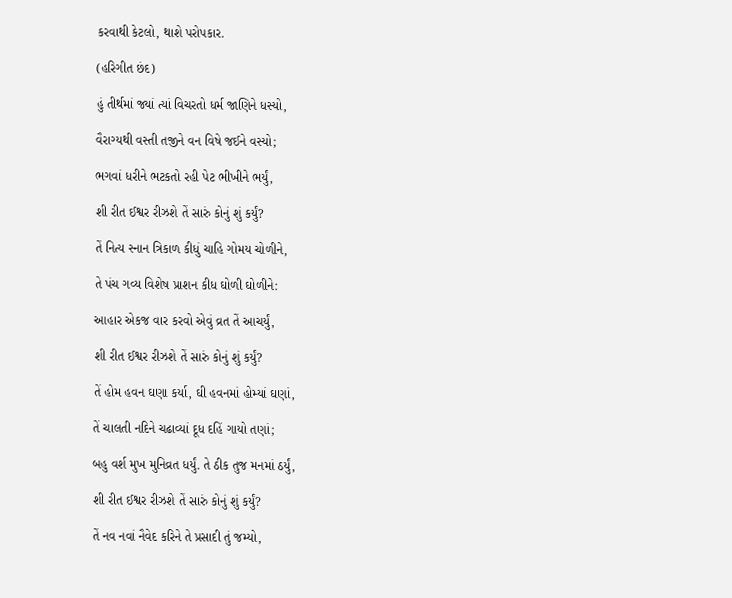કરવાથી કેટલો, થાશે પરોપકાર.

(હરિગીત છંદ)

હું તીર્થમાં જ્યાં ત્યાં વિચરતો ધર્મ જાણિને ધસ્યો,

વૈરાગ્યથી વસ્તી તજીને વન વિષે જઈને વસ્યો;

ભગવાં ધરીને ભટકતો રહી પેટ ભીખીને ભર્યું,

શી રીત ઈશ્વર રીઝશે તેં સારું કોનું શું કર્યું?

તેં નિત્ય સ્નાન ત્રિકાળ કીધું ચાહિ ગોમય ચોળીને,

તે પંચ ગવ્ય વિશેષ પ્રાશન કીધ ઘોળી ઘોળીને:

આહાર એકજ વાર કરવો એવું વ્રત તેં આચર્યું,

શી રીત ઈશ્વર રીઝશે તેં સારું કોનું શું કર્યું?

તેં હોમ હવન ઘણા કર્યા, ઘી હવનમાં હોમ્યાં ઘણાં,

તેં ચાલતી નદિને ચઢાવ્યાં દૂધ દહિં ગાયો તણાં;

બહુ વર્શ મુખ મુનિવ્રત ધર્યું. તે ઠીક તુજ મનમાં ઠર્યું,

શી રીત ઈશ્વર રીઝશે તેં સારું કોનું શું કર્યું?

તેં નવ નવાં નૈવેદ કરિને તે પ્રસાદી તું જમ્યો,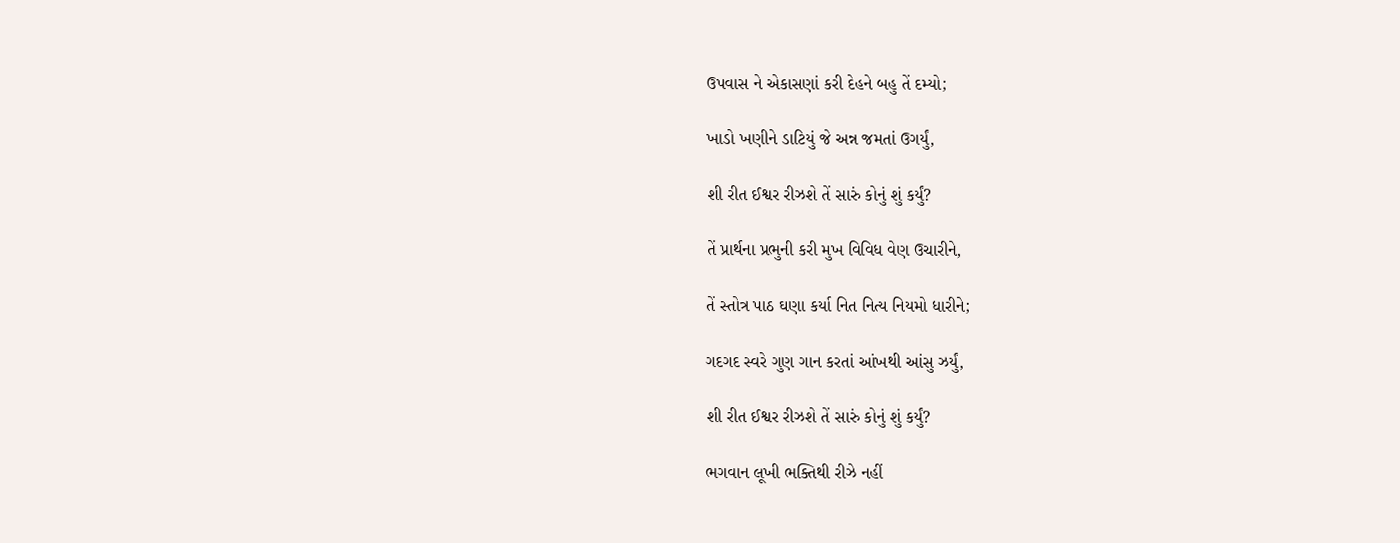ઉપવાસ ને એકાસણાં કરી દેહને બહુ તેં દમ્યો;

ખાડો ખણીને ડાટિયું જે અન્ન જમતાં ઉગર્યું,

શી રીત ઈશ્વર રીઝશે તેં સારું કોનું શું કર્યું?

તેં પ્રાર્થના પ્રભુની કરી મુખ વિવિધ વેણ ઉચારીને,

તેં સ્તોત્ર પાઠ ઘણા કર્યા નિત નિત્ય નિયમો ધારીને;

ગદગદ સ્વરે ગુણ ગાન કરતાં આંખથી આંસુ ઝર્યું,

શી રીત ઈશ્વર રીઝશે તેં સારું કોનું શું કર્યું?

ભગવાન લૂખી ભક્તિથી રીઝે નહીં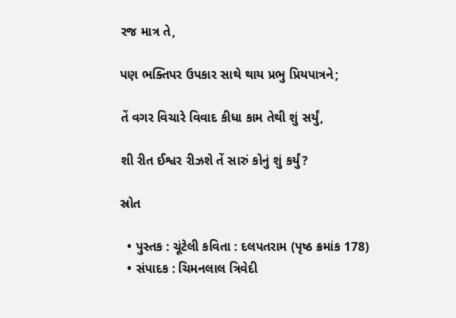રજ માત્ર તે,

પણ ભક્તિપર ઉપકાર સાથે થાય પ્રભુ પ્રિયપાત્રને;

તેં વગર વિચારે વિવાદ કીધા કામ તેથી શું સર્યું,

શી રીત ઈશ્વર રીઝશે તેં સારું કોનું શું કર્યું?

સ્રોત

  • પુસ્તક : ચૂંટેલી કવિતા : દલપતરામ (પૃષ્ઠ ક્રમાંક 178)
  • સંપાદક : ચિમનલાલ ત્રિવેદી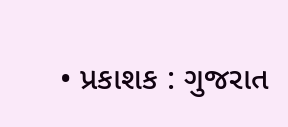• પ્રકાશક : ગુજરાત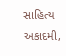સાહિત્ય અકાદમી,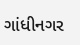ગાંધીનગર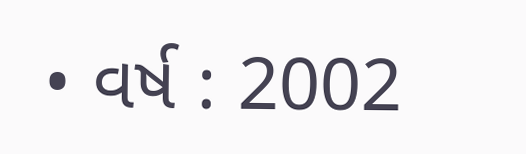• વર્ષ : 2002